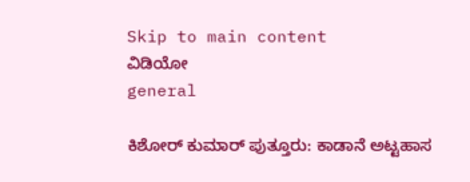Skip to main content
ವಿಡಿಯೋ
general

ಕಿಶೋರ್‌ ಕುಮಾರ್‌ ಪುತ್ತೂರು: ಕಾಡಾನೆ ಅಟ್ಟಹಾಸ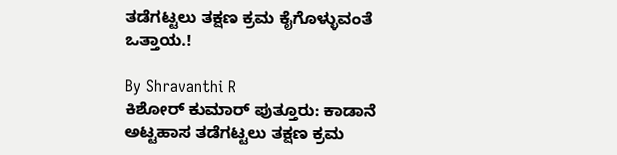ತಡೆಗಟ್ಟಲು ತಕ್ಷಣ ಕ್ರಮ ಕೈಗೊಳ್ಳುವಂತೆ ಒತ್ತಾಯ.!

By Shravanthi R
ಕಿಶೋರ್‌ ಕುಮಾರ್‌ ಪುತ್ತೂರು: ಕಾಡಾನೆ ಅಟ್ಟಹಾಸ ತಡೆಗಟ್ಟಲು ತಕ್ಷಣ ಕ್ರಮ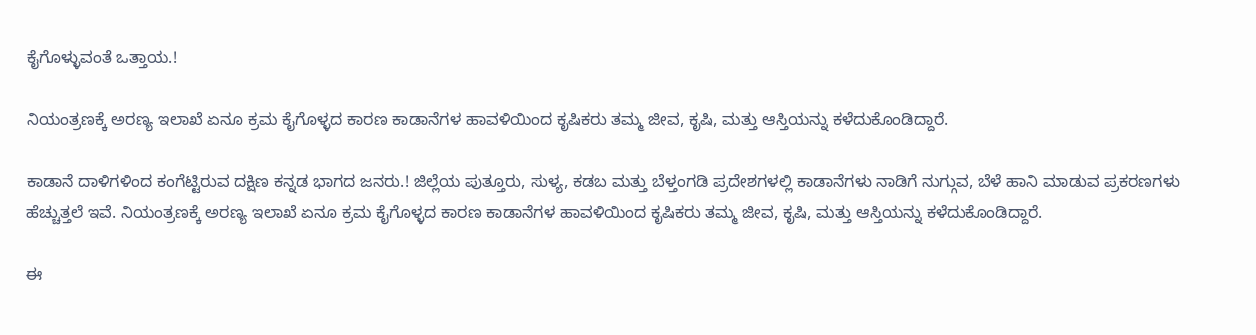ಕೈಗೊಳ್ಳುವಂತೆ ಒತ್ತಾಯ.!

ನಿಯಂತ್ರಣಕ್ಕೆ ಅರಣ್ಯ ಇಲಾಖೆ ಏನೂ ಕ್ರಮ ಕೈಗೊಳ್ಳದ ಕಾರಣ ಕಾಡಾನೆಗಳ ಹಾವಳಿಯಿಂದ ಕೃಷಿಕರು ತಮ್ಮ ಜೀವ, ಕೃಷಿ, ಮತ್ತು ಆಸ್ತಿಯನ್ನು ಕಳೆದುಕೊಂಡಿದ್ದಾರೆ.

ಕಾಡಾನೆ ದಾಳಿಗಳಿಂದ ಕಂಗೆಟ್ಟಿರುವ ದಕ್ಷಿಣ ಕನ್ನಡ ಭಾಗದ ಜನರು.! ಜಿಲ್ಲೆಯ ಪುತ್ತೂರು, ಸುಳ್ಯ, ಕಡಬ ಮತ್ತು ಬೆಳ್ತಂಗಡಿ ಪ್ರದೇಶಗಳಲ್ಲಿ ಕಾಡಾನೆಗಳು ನಾಡಿಗೆ ನುಗ್ಗುವ, ಬೆಳೆ ಹಾನಿ ಮಾಡುವ ಪ್ರಕರಣಗಳು ಹೆಚ್ಚುತ್ತಲೆ ಇವೆ. ನಿಯಂತ್ರಣಕ್ಕೆ ಅರಣ್ಯ ಇಲಾಖೆ ಏನೂ ಕ್ರಮ ಕೈಗೊಳ್ಳದ ಕಾರಣ ಕಾಡಾನೆಗಳ ಹಾವಳಿಯಿಂದ ಕೃಷಿಕರು ತಮ್ಮ ಜೀವ, ಕೃಷಿ, ಮತ್ತು ಆಸ್ತಿಯನ್ನು ಕಳೆದುಕೊಂಡಿದ್ದಾರೆ.

ಈ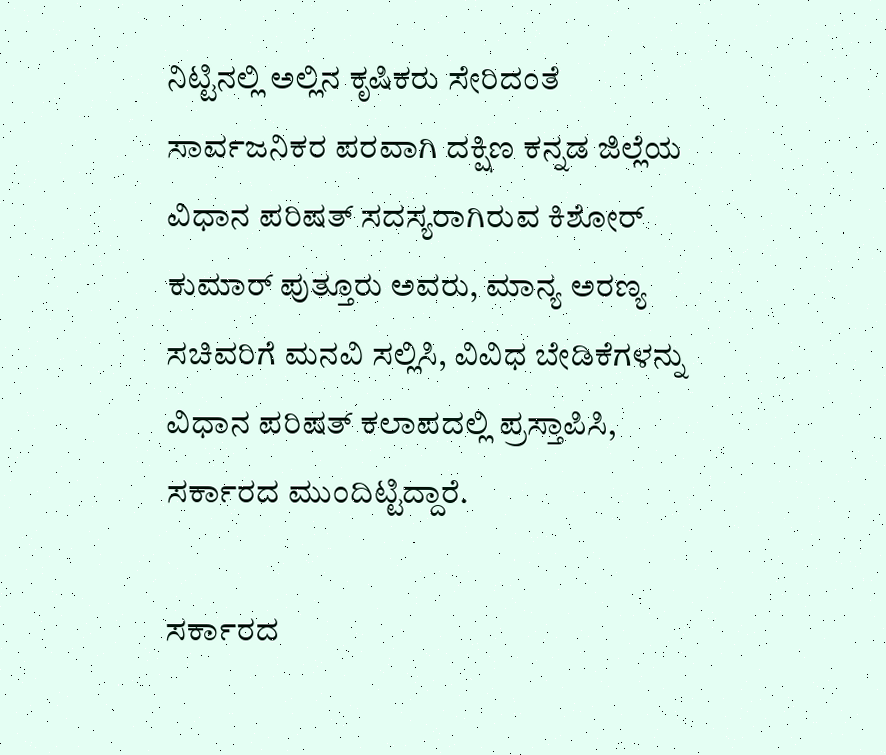ನಿಟ್ಟಿನಲ್ಲಿ ಅಲ್ಲಿನ ಕೃಷಿಕರು ಸೇರಿದಂತೆ ಸಾರ್ವಜನಿಕರ ಪರವಾಗಿ ದಕ್ಷಿಣ ಕನ್ನಡ ಜಿಲ್ಲೆಯ ವಿಧಾನ ಪರಿಷತ್‌ ಸದಸ್ಯರಾಗಿರುವ ಕಿಶೋರ್‌ ಕುಮಾರ್‌ ಪುತ್ತೂರು ಅವರು, ಮಾನ್ಯ ಅರಣ್ಯ ಸಚಿವರಿಗೆ ಮನವಿ ಸಲ್ಲಿಸಿ, ವಿವಿಧ ಬೇಡಿಕೆಗಳನ್ನು ವಿಧಾನ ಪರಿಷತ್‌ ಕಲಾಪದಲ್ಲಿ ಪ್ರಸ್ತಾಪಿಸಿ, ಸರ್ಕಾರದ ಮುಂದಿಟ್ಟಿದ್ದಾರೆ.

ಸರ್ಕಾರದ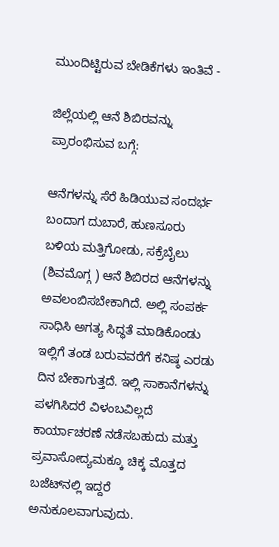ಮುಂದಿಟ್ಟಿರುವ ಬೇಡಿಕೆಗಳು ಇಂತಿವೆ -

ಜಿಲ್ಲೆಯಲ್ಲಿ ಆನೆ ಶಿಬಿರವನ್ನು ಪ್ರಾರಂಭಿಸುವ ಬಗ್ಗೆ:

ಆನೆಗಳನ್ನು ಸೆರೆ ಹಿಡಿಯುವ ಸಂದರ್ಭ ಬಂದಾಗ ದುಬಾರೆ, ಹುಣಸೂರು ಬಳಿಯ ಮತ್ತಿಗೋಡು, ಸಕ್ರೆಬೈಲು (ಶಿವಮೊಗ್ಗ ) ಆನೆ ಶಿಬಿರದ ಆನೆಗಳನ್ನು ಅವಲಂಬಿಸಬೇಕಾಗಿದೆ. ಅಲ್ಲಿ ಸಂಪರ್ಕ ಸಾಧಿಸಿ ಅಗತ್ಯ ಸಿದ್ಧತೆ ಮಾಡಿಕೊಂಡು ಇಲ್ಲಿಗೆ ತಂಡ ಬರುವವರೆಗೆ ಕನಿಷ್ಠ ಎರಡು ದಿನ ಬೇಕಾಗುತ್ತದೆ. ಇಲ್ಲಿ ಸಾಕಾನೆಗಳನ್ನು ಪಳಗಿಸಿದರೆ ವಿಳಂಬವಿಲ್ಲದೆ ಕಾರ್ಯಾಚರಣೆ ನಡೆಸಬಹುದು ಮತ್ತು ಪ್ರವಾಸೋದ್ಯಮಕ್ಕೂ ಚಿಕ್ಕ ಮೊತ್ತದ ಬಜೆಟ್‌ನಲ್ಲಿ ಇದ್ದರೆ ಅನುಕೂಲವಾಗುವುದು.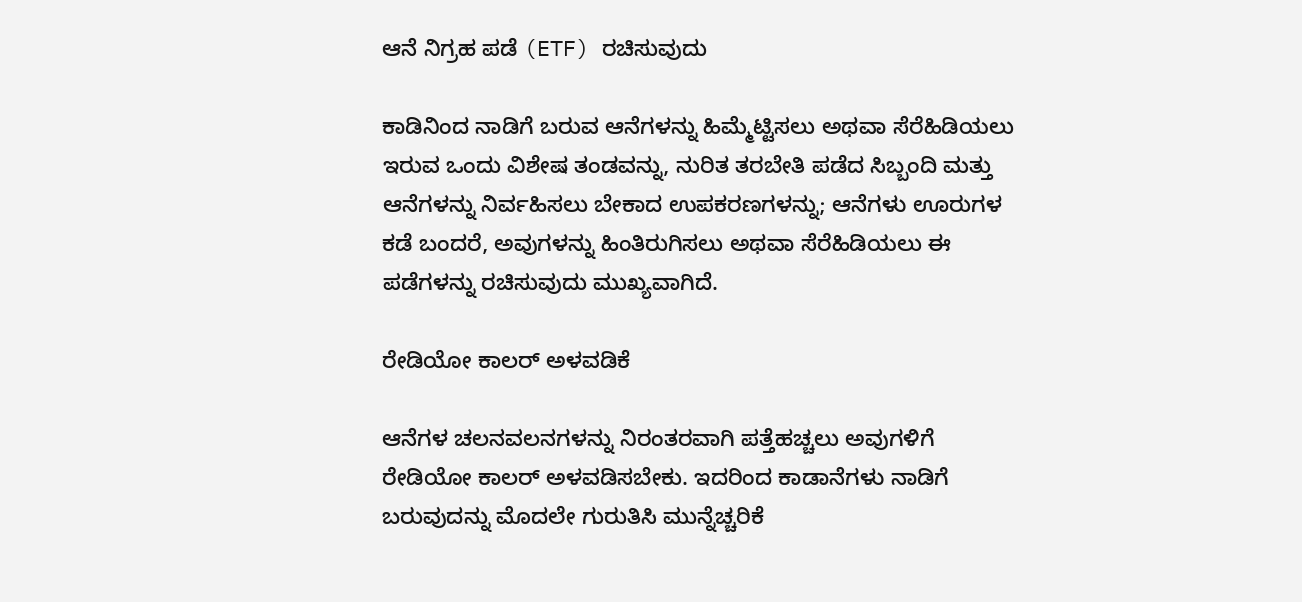ಆನೆ ನಿಗ್ರಹ ಪಡೆ (ETF) ರಚಿಸುವುದು

ಕಾಡಿನಿಂದ ನಾಡಿಗೆ ಬರುವ ಆನೆಗಳನ್ನು ಹಿಮ್ಮೆಟ್ಟಿಸಲು ಅಥವಾ ಸೆರೆಹಿಡಿಯಲು ಇರುವ ಒಂದು ವಿಶೇಷ ತಂಡವನ್ನು, ನುರಿತ ತರಬೇತಿ ಪಡೆದ ಸಿಬ್ಬಂದಿ ಮತ್ತು ಆನೆಗಳನ್ನು ನಿರ್ವಹಿಸಲು ಬೇಕಾದ ಉಪಕರಣಗಳನ್ನು; ಆನೆಗಳು ಊರುಗಳ ಕಡೆ ಬಂದರೆ, ಅವುಗಳನ್ನು ಹಿಂತಿರುಗಿಸಲು ಅಥವಾ ಸೆರೆಹಿಡಿಯಲು ಈ ಪಡೆಗಳನ್ನು ರಚಿಸುವುದು ಮುಖ್ಯವಾಗಿದೆ.

ರೇಡಿಯೋ ಕಾಲರ್ ಅಳವಡಿಕೆ

ಆನೆಗಳ ಚಲನವಲನಗಳನ್ನು ನಿರಂತರವಾಗಿ ಪತ್ತೆಹಚ್ಚಲು ಅವುಗಳಿಗೆ ರೇಡಿಯೋ ಕಾಲರ್ ಅಳವಡಿಸಬೇಕು. ಇದರಿಂದ ಕಾಡಾನೆಗಳು ನಾಡಿಗೆ ಬರುವುದನ್ನು ಮೊದಲೇ ಗುರುತಿಸಿ ಮುನ್ನೆಚ್ಚರಿಕೆ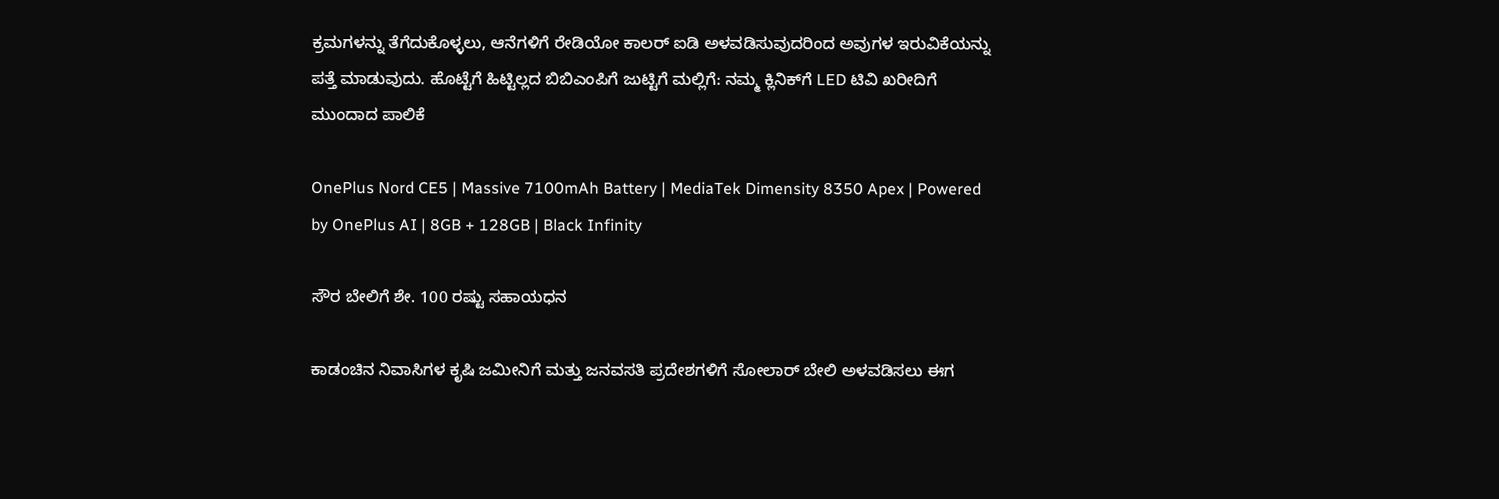ಕ್ರಮಗಳನ್ನು ತೆಗೆದುಕೊಳ್ಳಲು, ಆನೆಗಳಿಗೆ ರೇಡಿಯೋ ಕಾಲರ್ ಐಡಿ ಅಳವಡಿಸುವುದರಿಂದ ಅವುಗಳ ಇರುವಿಕೆಯನ್ನು ಪತ್ತೆ ಮಾಡುವುದು. ಹೊಟ್ಟೆಗೆ ಹಿಟ್ಟಿಲ್ಲದ ಬಿಬಿಎಂಪಿಗೆ ಜುಟ್ಟಿಗೆ ಮಲ್ಲಿಗೆ: ನಮ್ಮ ಕ್ಲಿನಿಕ್‌ಗೆ LED ಟಿವಿ ಖರೀದಿಗೆ ಮುಂದಾದ ಪಾಲಿಕೆ

OnePlus Nord CE5 | Massive 7100mAh Battery | MediaTek Dimensity 8350 Apex | Powered by OnePlus AI | 8GB + 128GB | Black Infinity

ಸೌರ ಬೇಲಿಗೆ ಶೇ. 100 ರಷ್ಟು ಸಹಾಯಧನ

ಕಾಡಂಚಿನ ನಿವಾಸಿಗಳ ಕೃಷಿ ಜಮೀನಿಗೆ ಮತ್ತು ಜನವಸತಿ ಪ್ರದೇಶಗಳಿಗೆ ಸೋಲಾರ್ ಬೇಲಿ ಅಳವಡಿಸಲು ಈಗ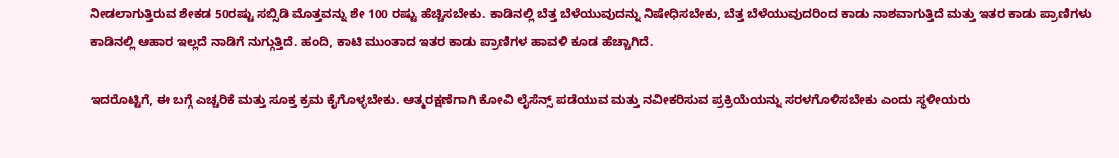ನೀಡಲಾಗುತ್ತಿರುವ ಶೇಕಡ 50ರಷ್ಟು ಸಬ್ಸಿಡಿ ಮೊತ್ತವನ್ನು ಶೇ 100 ರಷ್ಟು ಹೆಚ್ಚಿಸಬೇಕು. ಕಾಡಿನಲ್ಲಿ ಬೆತ್ತ ಬೆಳೆಯುವುದನ್ನು ನಿಷೇಧಿಸಬೇಕು, ಬೆತ್ತ ಬೆಳೆಯುವುದರಿಂದ ಕಾಡು ನಾಶವಾಗುತ್ತಿದೆ ಮತ್ತು ಇತರ ಕಾಡು ಪ್ರಾಣಿಗಳು ಕಾಡಿನಲ್ಲಿ ಆಹಾರ ಇಲ್ಲದೆ ನಾಡಿಗೆ ನುಗ್ಗುತ್ತಿದೆ. ಹಂದಿ, ಕಾಟಿ ಮುಂತಾದ ಇತರ ಕಾಡು ಪ್ರಾಣಿಗಳ ಹಾವಳಿ ಕೂಡ ಹೆಚ್ಚಾಗಿದೆ.

ಇದರೊಟ್ಟಿಗೆ, ಈ ಬಗ್ಗೆ ಎಚ್ಚರಿಕೆ ಮತ್ತು ಸೂಕ್ತ ಕ್ರಮ ಕೈಗೊಳ್ಳಬೇಕು. ಆತ್ಮರಕ್ಷಣೆಗಾಗಿ ಕೋವಿ ಲೈಸೆನ್ಸ್ ಪಡೆಯುವ ಮತ್ತು ನವೀಕರಿಸುವ ಪ್ರಕ್ರಿಯೆಯನ್ನು ಸರಳಗೊಳಿಸಬೇಕು ಎಂದು ಸ್ಥಳೀಯರು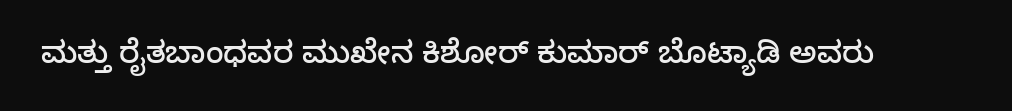ಮತ್ತು ರೈತಬಾಂಧವರ ಮುಖೇನ ಕಿಶೋರ್‌ ಕುಮಾರ್‌ ಬೊಟ್ಯಾಡಿ ಅವರು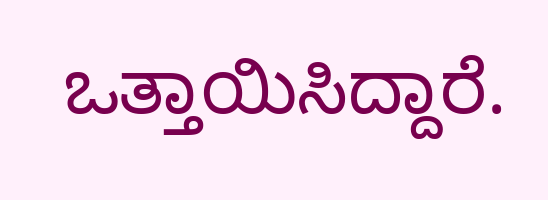ಒತ್ತಾಯಿಸಿದ್ದಾರೆ.